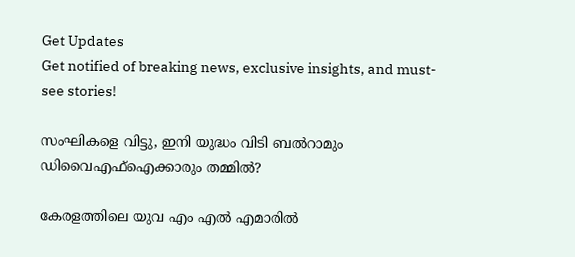Get Updates
Get notified of breaking news, exclusive insights, and must-see stories!

സംഘികളെ വിട്ടു, ഇനി യുദ്ധം വിടി ബല്‍റാമും ഡിവൈഎഫ്‌ഐക്കാരും തമ്മില്‍?

കേരളത്തിലെ യുവ എം എല്‍ എമാരില്‍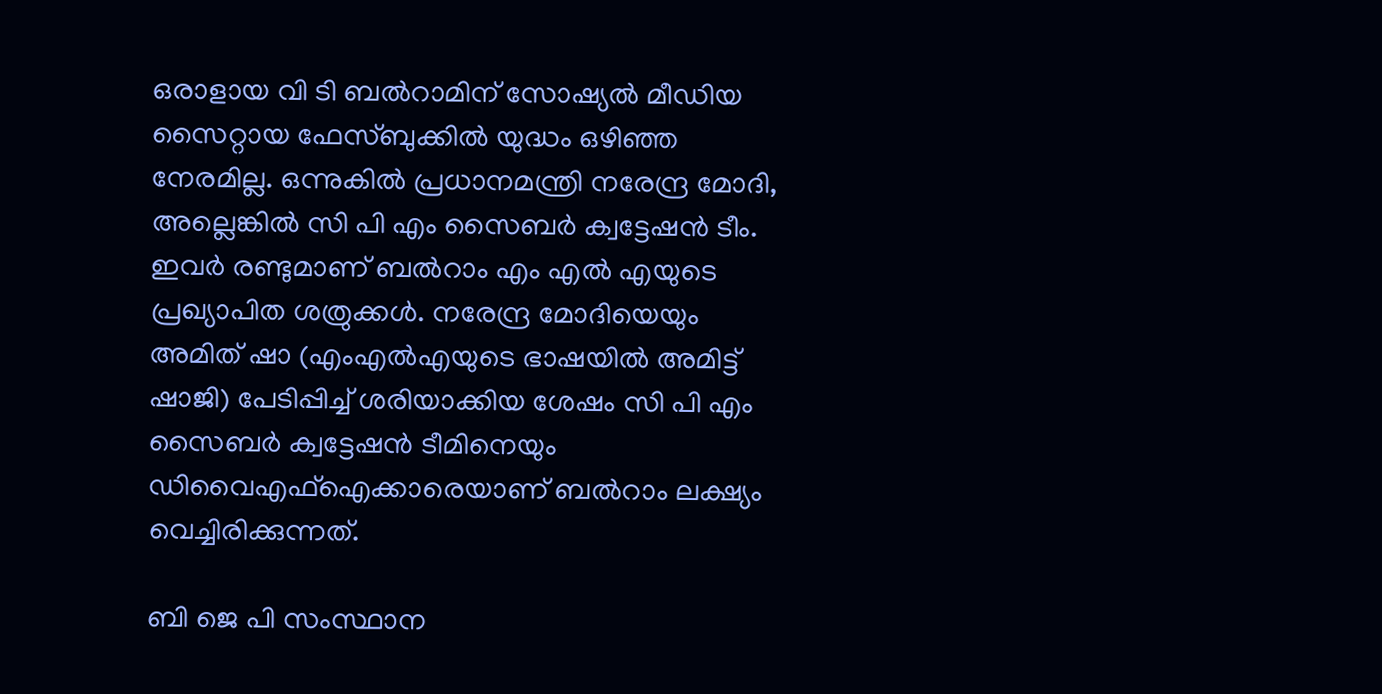ഒരാളായ വി ടി ബല്‍റാമിന് സോഷ്യല്‍ മീഡിയ സൈറ്റായ ഫേസ്ബുക്കില്‍ യുദ്ധം ഒഴിഞ്ഞ നേരമില്ല. ഒന്നുകില്‍ പ്രധാനമന്ത്രി നരേന്ദ്ര മോദി, അല്ലെങ്കില്‍ സി പി എം സൈബര്‍ ക്വട്ടേഷന്‍ ടീം. ഇവര്‍ രണ്ടുമാണ് ബല്‍റാം എം എല്‍ എയുടെ പ്രഖ്യാപിത ശത്രുക്കള്‍. നരേന്ദ്ര മോദിയെയും അമിത് ഷാ (എംഎല്‍എയുടെ ഭാഷയില്‍ അമിട്ട് ഷാജി) പേടിപ്പിച്ച് ശരിയാക്കിയ ശേഷം സി പി എം സൈബര്‍ ക്വട്ടേഷന്‍ ടീമിനെയും ഡിവൈഎഫ്‌ഐക്കാരെയാണ് ബല്‍റാം ലക്ഷ്യം വെച്ചിരിക്കുന്നത്.

ബി ജെ പി സംസ്ഥാന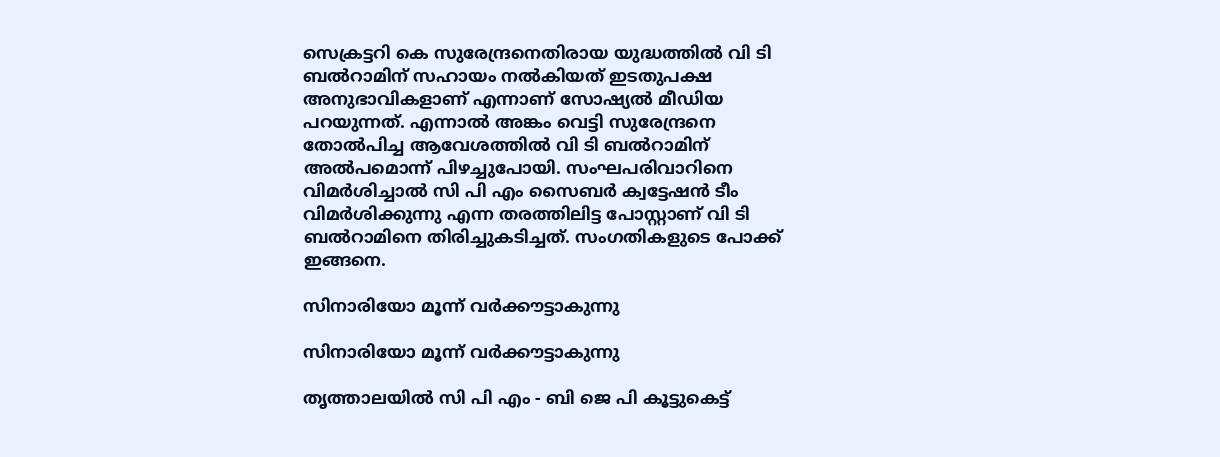സെക്രട്ടറി കെ സുരേന്ദ്രനെതിരായ യുദ്ധത്തില്‍ വി ടി ബല്‍റാമിന് സഹായം നല്‍കിയത് ഇടതുപക്ഷ അനുഭാവികളാണ് എന്നാണ് സോഷ്യല്‍ മീഡിയ പറയുന്നത്. എന്നാല്‍ അങ്കം വെട്ടി സുരേന്ദ്രനെ തോല്‍പിച്ച ആവേശത്തില്‍ വി ടി ബല്‍റാമിന് അല്‍പമൊന്ന് പിഴച്ചുപോയി. സംഘപരിവാറിനെ വിമര്‍ശിച്ചാല്‍ സി പി എം സൈബര്‍ ക്വട്ടേഷന്‍ ടീം വിമര്‍ശിക്കുന്നു എന്ന തരത്തിലിട്ട പോസ്റ്റാണ് വി ടി ബല്‍റാമിനെ തിരിച്ചുകടിച്ചത്. സംഗതികളുടെ പോക്ക് ഇങ്ങനെ.

സിനാരിയോ മൂന്ന് വര്‍ക്കൗട്ടാകുന്നു

സിനാരിയോ മൂന്ന് വര്‍ക്കൗട്ടാകുന്നു

തൃത്താലയില്‍ സി പി എം - ബി ജെ പി കൂട്ടുകെട്ട്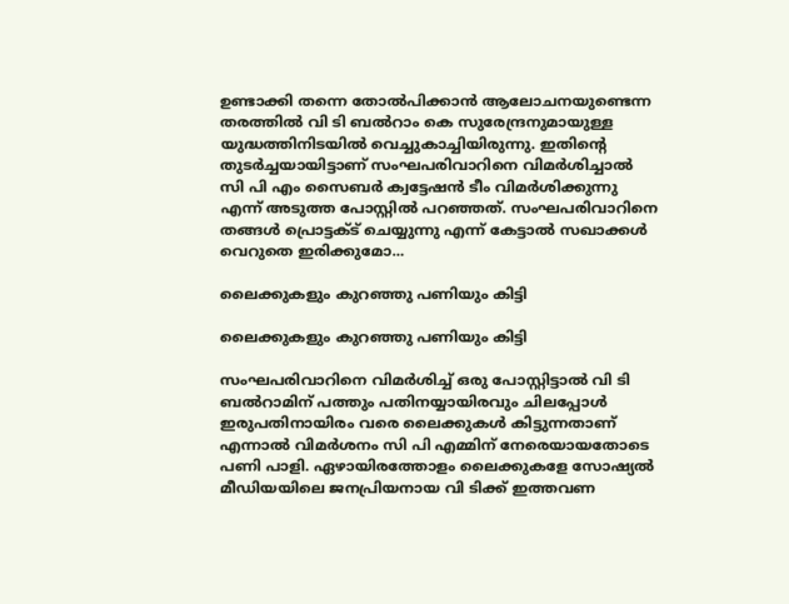ഉണ്ടാക്കി തന്നെ തോല്‍പിക്കാന്‍ ആലോചനയുണ്ടെന്ന തരത്തില്‍ വി ടി ബല്‍റാം കെ സുരേന്ദ്രനുമായുള്ള യുദ്ധത്തിനിടയില്‍ വെച്ചുകാച്ചിയിരുന്നു. ഇതിന്റെ തുടര്‍ച്ചയായിട്ടാണ് സംഘപരിവാറിനെ വിമര്‍ശിച്ചാല്‍ സി പി എം സൈബര്‍ ക്വട്ടേഷന്‍ ടീം വിമര്‍ശിക്കുന്നു എന്ന് അടുത്ത പോസ്റ്റില്‍ പറഞ്ഞത്. സംഘപരിവാറിനെ തങ്ങള്‍ പ്രൊട്ടക്ട് ചെയ്യുന്നു എന്ന് കേട്ടാല്‍ സഖാക്കള്‍ വെറുതെ ഇരിക്കുമോ...

ലൈക്കുകളും കുറഞ്ഞു പണിയും കിട്ടി

ലൈക്കുകളും കുറഞ്ഞു പണിയും കിട്ടി

സംഘപരിവാറിനെ വിമര്‍ശിച്ച് ഒരു പോസ്റ്റിട്ടാല്‍ വി ടി ബല്‍റാമിന് പത്തും പതിനയ്യായിരവും ചിലപ്പോള്‍ ഇരുപതിനായിരം വരെ ലൈക്കുകള്‍ കിട്ടുന്നതാണ് എന്നാല്‍ വിമര്‍ശനം സി പി എമ്മിന് നേരെയായതോടെ പണി പാളി. ഏഴായിരത്തോളം ലൈക്കുകളേ സോഷ്യല്‍ മീഡിയയിലെ ജനപ്രിയനായ വി ടിക്ക് ഇത്തവണ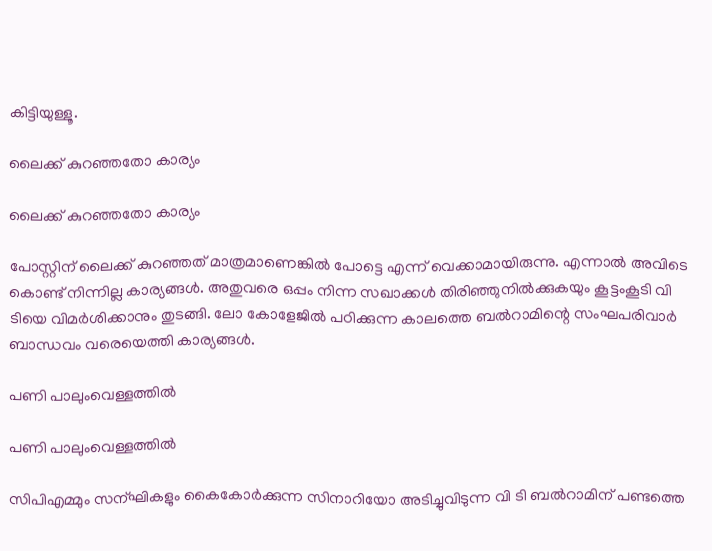കിട്ടിയുള്ളൂ.

ലൈക്ക് കുറഞ്ഞതോ കാര്യം

ലൈക്ക് കുറഞ്ഞതോ കാര്യം

പോസ്റ്റിന് ലൈക്ക് കുറഞ്ഞത് മാത്രമാണെങ്കില്‍ പോട്ടെ എന്ന് വെക്കാമായിരുന്നു. എന്നാല്‍ അവിടെ കൊണ്ട് നിന്നില്ല കാര്യങ്ങള്‍. അതുവരെ ഒപ്പം നിന്ന സഖാക്കള്‍ തിരിഞ്ഞുനില്‍ക്കുകയും കൂട്ടംകൂടി വി ടിയെ വിമര്‍ശിക്കാനും തുടങ്ങി. ലോ കോളേജില്‍ പഠിക്കുന്ന കാലത്തെ ബല്‍റാമിന്റെ സംഘപരിവാര്‍ ബാന്ധവം വരെയെത്തി കാര്യങ്ങള്‍.

പണി പാലുംവെള്ളത്തില്‍

പണി പാലുംവെള്ളത്തില്‍

സിപിഎമ്മും സന്ഘികളും കൈകോര്‍ക്കുന്ന സിനാറിയോ അടിച്ചുവിടുന്ന വി ടി ബല്‍റാമിന് പണ്ടത്തെ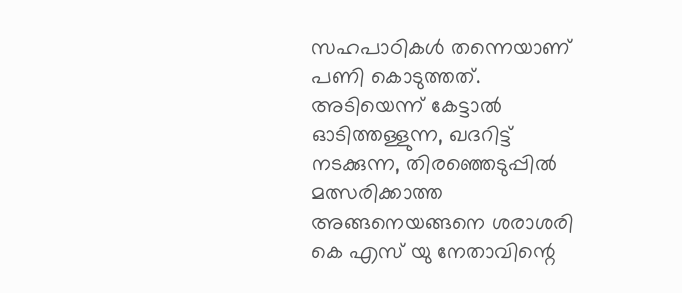സഹപാഠികള്‍ തന്നെയാണ് പണി കൊടുത്തത്. അടിയെന്ന് കേട്ടാല്‍ ഓടിത്തള്ളുന്ന, ഖദറിട്ട് നടക്കുന്ന, തിരഞ്ഞെടുപ്പില്‍ മത്സരിക്കാത്ത അങ്ങനെയങ്ങനെ ശരാശരി കെ എസ് യു നേതാവിന്റെ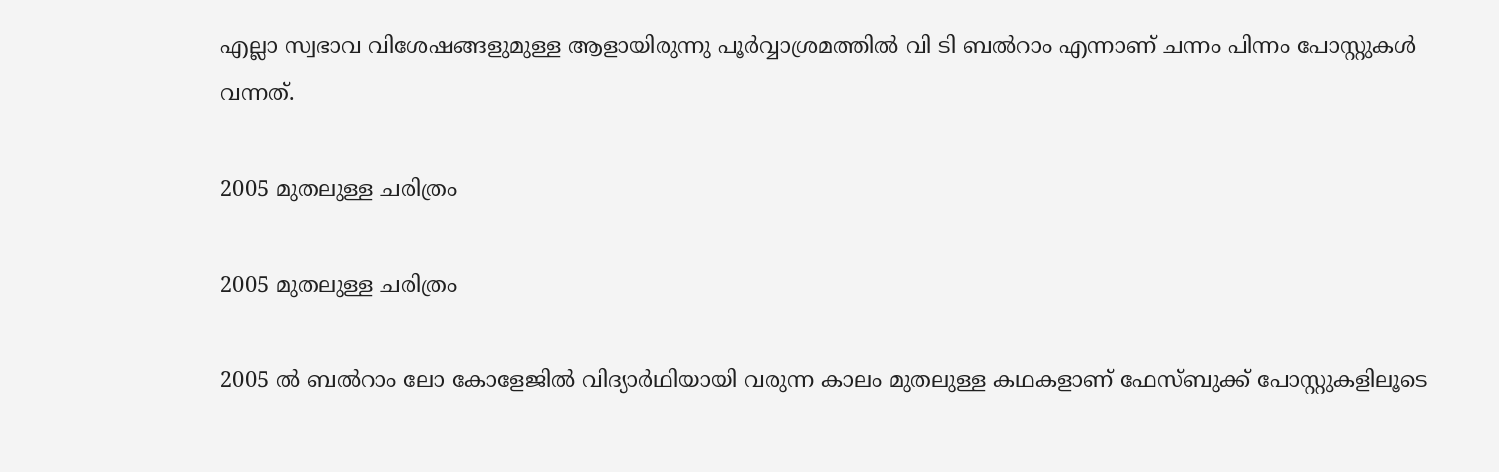എല്ലാ സ്വഭാവ വിശേഷങ്ങളുമുള്ള ആളായിരുന്നു പൂര്‍വ്വാശ്രമത്തില്‍ വി ടി ബല്‍റാം എന്നാണ് ചന്നം പിന്നം പോസ്റ്റുകള്‍ വന്നത്.

2005 മുതലുള്ള ചരിത്രം

2005 മുതലുള്ള ചരിത്രം

2005 ല്‍ ബല്‍റാം ലോ കോളേജില്‍ വിദ്യാര്‍ഥിയായി വരുന്ന കാലം മുതലുള്ള കഥകളാണ് ഫേസ്ബുക്ക് പോസ്റ്റുകളിലൂടെ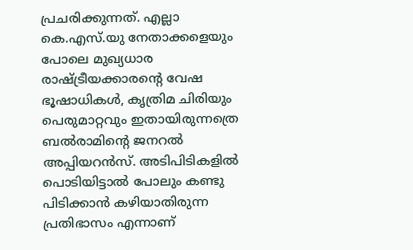പ്രചരിക്കുന്നത്. എല്ലാ കെ.എസ്.യു നേതാക്കളെയും പോലെ മുഖ്യധാര രാഷ്ട്രീയക്കാരന്റെ വേഷ ഭൂഷാധികള്‍, കൃത്രിമ ചിരിയും പെരുമാറ്റവും ഇതായിരുന്നത്രെ ബല്‍രാമിന്റെ ജനറല്‍ അപ്പിയറന്‍സ്. അടിപിടികളില്‍ പൊടിയിട്ടാല്‍ പോലും കണ്ടു പിടിക്കാന്‍ കഴിയാതിരുന്ന പ്രതിഭാസം എന്നാണ്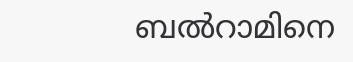ബല്‍റാമിനെ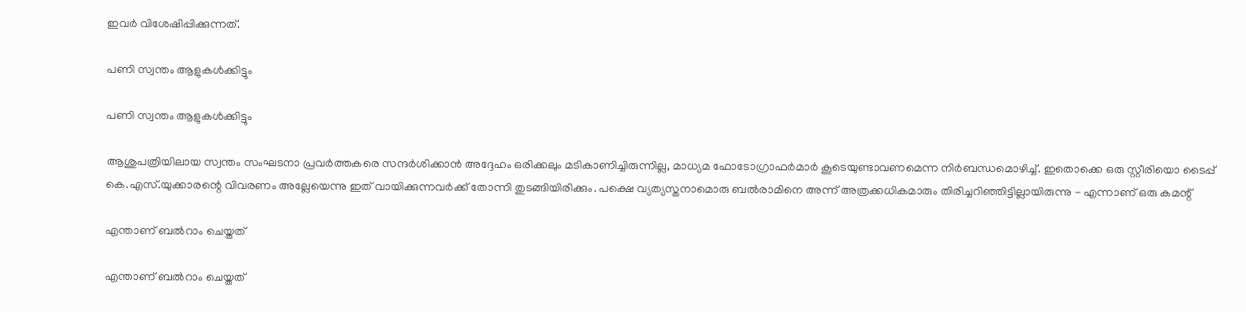ഇവര്‍ വിശേഷിപ്പിക്കുന്നത്.

പണി സ്വന്തം ആളുകള്‍ക്കിട്ടും

പണി സ്വന്തം ആളുകള്‍ക്കിട്ടും

ആശുപത്രിയിലായ സ്വന്തം സംഘടനാ പ്രവര്‍ത്തകരെ സന്ദര്‍ശിക്കാന്‍ അദ്ദേഹം ഒരിക്കലും മടികാണിച്ചിരുന്നില്ല, മാധ്യമ ഫോടോഗ്രാഫര്‍മാര്‍ കൂടെയുണ്ടാവണമെന്ന നിര്‍ബന്ധമൊഴിച്ച്. ഇതൊക്കെ ഒരു സ്റ്റീരിയൊ ടൈപ്പ് കെ.എസ്.യുക്കാരന്റെ വിവരണം അല്ലേയെന്നു ഇത് വായിക്കുന്നവര്‍ക്ക് തോന്നി തുടങ്ങിയിരിക്കും. പക്ഷെ വ്യത്യസ്തനാമൊരു ബല്‍രാമിനെ അന്ന് അത്രക്കധികമാരും തിരിച്ചറിഞ്ഞിട്ടില്ലായിരുന്നു - എന്നാണ് ഒരു കമന്റ്

എന്താണ് ബല്‍റാം ചെയ്തത്

എന്താണ് ബല്‍റാം ചെയ്തത്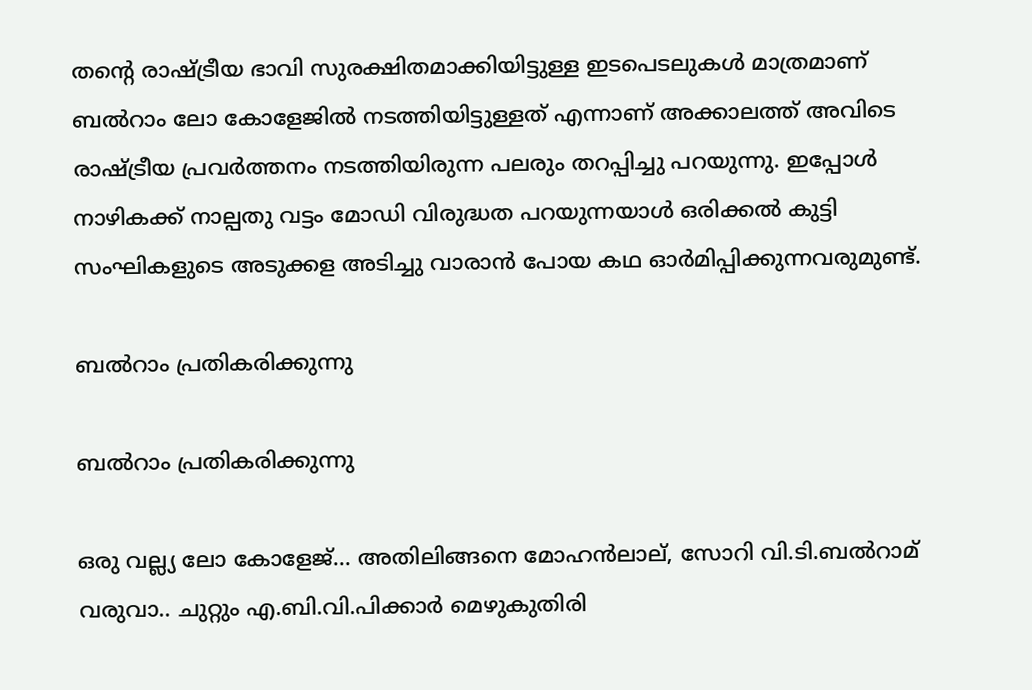തന്റെ രാഷ്ട്രീയ ഭാവി സുരക്ഷിതമാക്കിയിട്ടുള്ള ഇടപെടലുകള്‍ മാത്രമാണ് ബല്‍റാം ലോ കോളേജില്‍ നടത്തിയിട്ടുള്ളത് എന്നാണ് അക്കാലത്ത് അവിടെ രാഷ്ട്രീയ പ്രവര്‍ത്തനം നടത്തിയിരുന്ന പലരും തറപ്പിച്ചു പറയുന്നു. ഇപ്പോള്‍ നാഴികക്ക് നാല്പതു വട്ടം മോഡി വിരുദ്ധത പറയുന്നയാള്‍ ഒരിക്കല്‍ കുട്ടി സംഘികളുടെ അടുക്കള അടിച്ചു വാരാന്‍ പോയ കഥ ഓര്‍മിപ്പിക്കുന്നവരുമുണ്ട്.

ബല്‍റാം പ്രതികരിക്കുന്നു

ബല്‍റാം പ്രതികരിക്കുന്നു

ഒരു വല്ല്യ ലോ കോളേജ്... അതിലിങ്ങനെ മോഹന്‍ലാല്, സോറി വി.ടി.ബല്‍റാമ് വരുവാ.. ചുറ്റും എ.ബി.വി.പിക്കാര്‍ മെഴുകുതിരി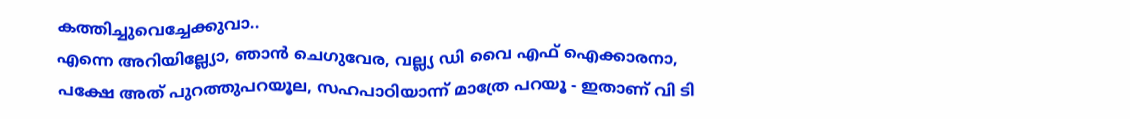കത്തിച്ചുവെച്ചേക്കുവാ..
എന്നെ അറിയില്ല്യോ, ഞാന്‍ ചെഗുവേര, വല്ല്യ ഡി വൈ എഫ് ഐക്കാരനാ, പക്ഷേ അത് പുറത്തുപറയൂല, സഹപാഠിയാന്ന് മാത്രേ പറയൂ - ഇതാണ് വി ടി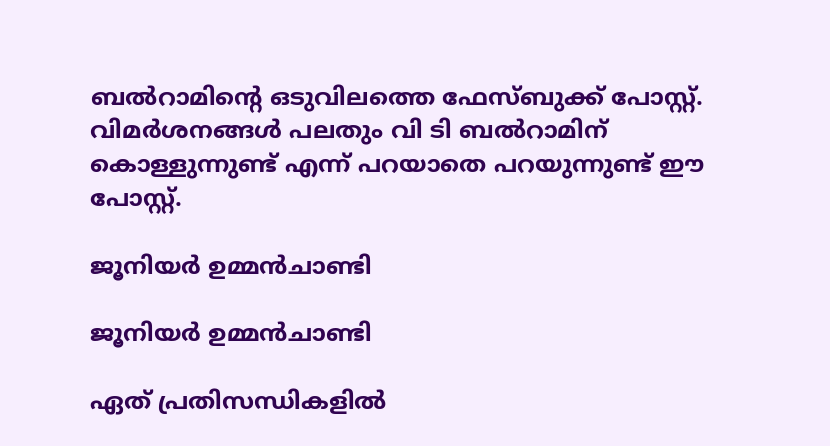ബല്‍റാമിന്റെ ഒടുവിലത്തെ ഫേസ്ബുക്ക് പോസ്റ്റ്. വിമര്‍ശനങ്ങള്‍ പലതും വി ടി ബല്‍റാമിന് കൊള്ളുന്നുണ്ട് എന്ന് പറയാതെ പറയുന്നുണ്ട് ഈ പോസ്റ്റ്.

ജൂനിയര്‍ ഉമ്മന്‍ചാണ്ടി

ജൂനിയര്‍ ഉമ്മന്‍ചാണ്ടി

ഏത് പ്രതിസന്ധികളില്‍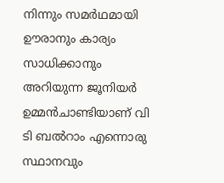നിന്നും സമര്‍ഥമായി ഊരാനും കാര്യം സാധിക്കാനും അറിയുന്ന ജൂനിയര്‍ ഉമ്മന്‍ചാണ്ടിയാണ് വി ടി ബല്‍റാം എന്നൊരു സ്ഥാനവും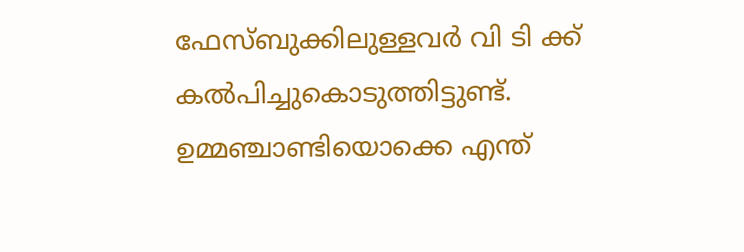ഫേസ്ബുക്കിലുള്ളവര്‍ വി ടി ക്ക് കല്‍പിച്ചുകൊടുത്തിട്ടുണ്ട്. ഉമ്മഞ്ചാണ്ടിയൊക്കെ എന്ത്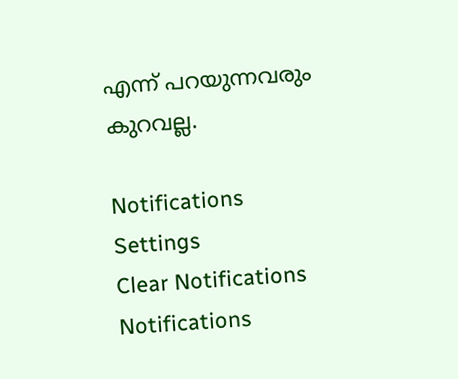എന്ന് പറയുന്നവരും കുറവല്ല.

Notifications
Settings
Clear Notifications
Notifications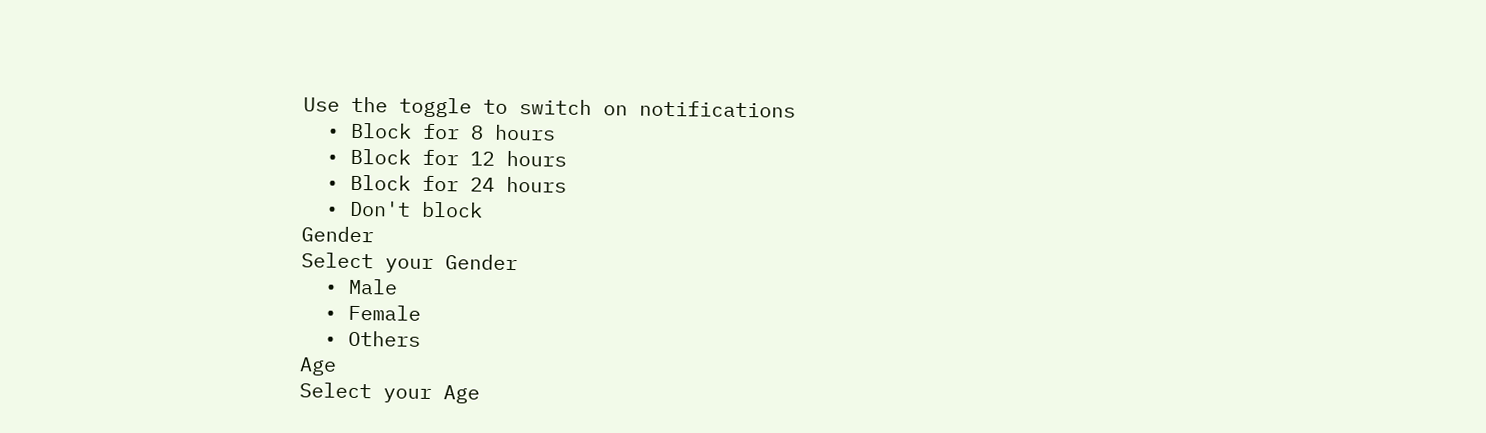Use the toggle to switch on notifications
  • Block for 8 hours
  • Block for 12 hours
  • Block for 24 hours
  • Don't block
Gender
Select your Gender
  • Male
  • Female
  • Others
Age
Select your Age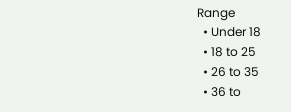Range
  • Under 18
  • 18 to 25
  • 26 to 35
  • 36 to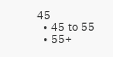45
  • 45 to 55
  • 55+